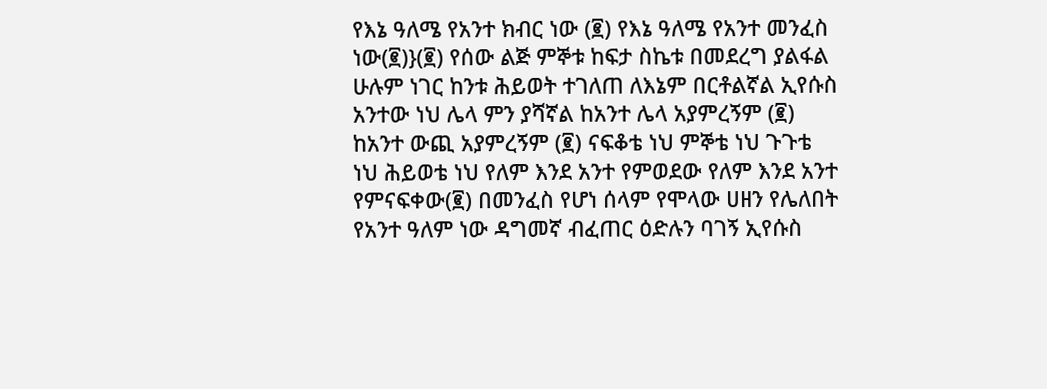የእኔ ዓለሜ የአንተ ክብር ነው (፪) የእኔ ዓለሜ የአንተ መንፈስ ነው(፪)}(፪) የሰው ልጅ ምኞቱ ከፍታ ስኬቱ በመደረግ ያልፋል ሁሉም ነገር ከንቱ ሕይወት ተገለጠ ለእኔም በርቶልኛል ኢየሱስ አንተው ነህ ሌላ ምን ያሻኛል ከአንተ ሌላ አያምረኝም (፪) ከአንተ ውጪ አያምረኝም (፪) ናፍቆቴ ነህ ምኞቴ ነህ ጉጉቴ ነህ ሕይወቴ ነህ የለም እንደ አንተ የምወደው የለም እንደ አንተ የምናፍቀው(፪) በመንፈስ የሆነ ሰላም የሞላው ሀዘን የሌለበት የአንተ ዓለም ነው ዳግመኛ ብፈጠር ዕድሉን ባገኝ ኢየሱስ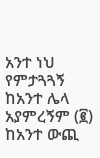አንተ ነህ የምታጓጓኝ ከአንተ ሌላ አያምረኝም (፪) ከአንተ ውጪ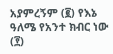አያምረኝም (፪) የእኔ ዓለሜ የአንተ ክብር ነው (፻)